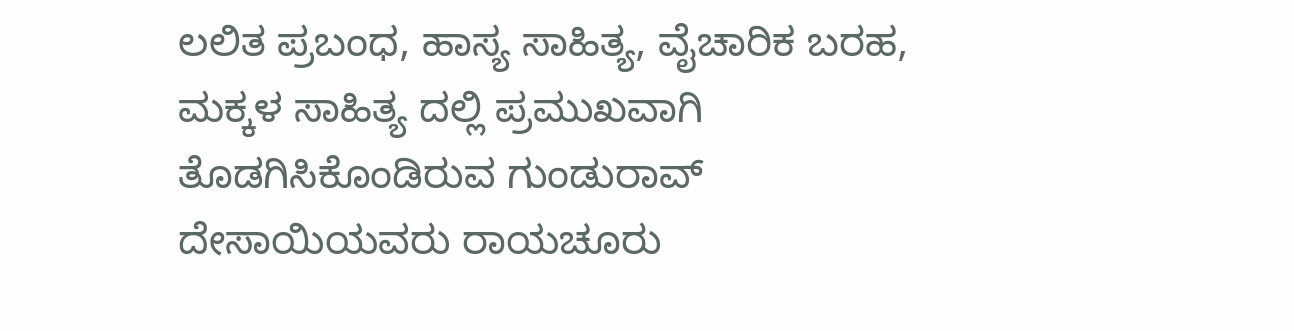ಲಲಿತ ಪ್ರಬಂಧ, ಹಾಸ್ಯ ಸಾಹಿತ್ಯ, ವೈಚಾರಿಕ ಬರಹ, ಮಕ್ಕಳ ಸಾಹಿತ್ಯ ದಲ್ಲಿ ಪ್ರಮುಖವಾಗಿ ತೊಡಗಿಸಿಕೊಂಡಿರುವ ಗುಂಡುರಾವ್ ದೇಸಾಯಿಯವರು ರಾಯಚೂರು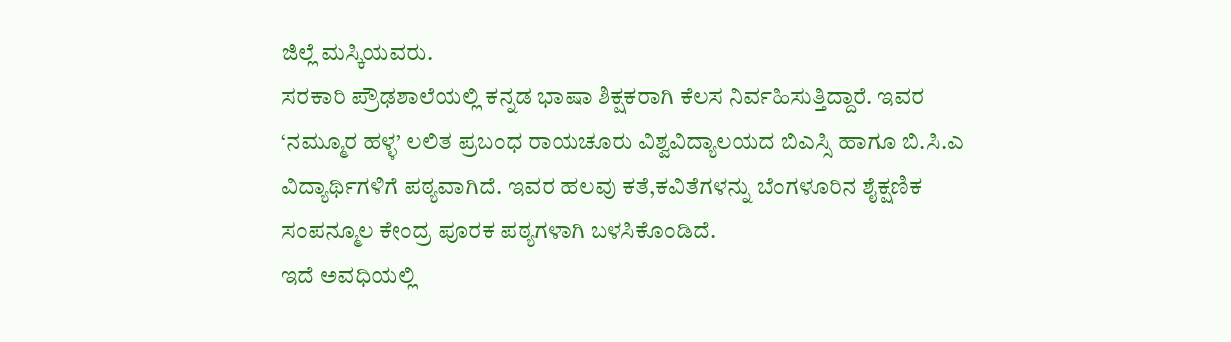ಜಿಲ್ಲೆ ಮಸ್ಕಿಯವರು.
ಸರಕಾರಿ ಪ್ರೌಢಶಾಲೆಯಲ್ಲಿ ಕನ್ನಡ ಭಾಷಾ ಶಿಕ್ಷಕರಾಗಿ ಕೆಲಸ ನಿರ್ವಹಿಸುತ್ತಿದ್ದಾರೆ. ಇವರ ‘ನಮ್ಮೂರ ಹಳ್ಳ’ ಲಲಿತ ಪ್ರಬಂಧ ರಾಯಚೂರು ವಿಶ್ವವಿದ್ಯಾಲಯದ ಬಿಎಸ್ಸಿ ಹಾಗೂ ಬಿ.ಸಿ.ಎ ವಿದ್ಯಾರ್ಥಿಗಳಿಗೆ ಪಠ್ಯವಾಗಿದೆ. ಇವರ ಹಲವು ಕತೆ,ಕವಿತೆಗಳನ್ನು ಬೆಂಗಳೂರಿನ ಶೈಕ್ಷಣಿಕ ಸಂಪನ್ಮೂಲ ಕೇಂದ್ರ ಪೂರಕ ಪಠ್ಯಗಳಾಗಿ ಬಳಸಿಕೊಂಡಿದೆ.
ಇದೆ ಅವಧಿಯಲ್ಲಿ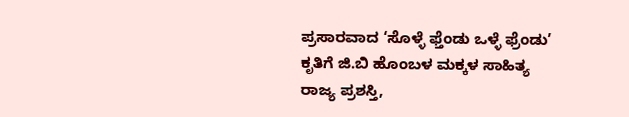ಪ್ರಸಾರವಾದ ‘ಸೊಳ್ಳೆ ಫ್ತೆಂಡು ಒಳ್ಳೆ ಫ್ರೆಂಡು’ ಕೃತಿಗೆ ಜಿ.ಬಿ ಹೊಂಬಳ ಮಕ್ಕಳ ಸಾಹಿತ್ಯ ರಾಜ್ಯ ಪ್ರಶಸ್ತಿ,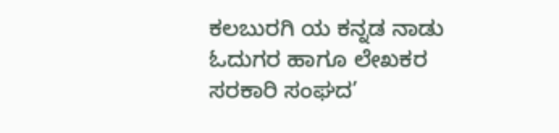ಕಲಬುರಗಿ ಯ ಕನ್ನಡ ನಾಡು ಓದುಗರ ಹಾಗೂ ಲೇಖಕರ ಸರಕಾರಿ ಸಂಘದ’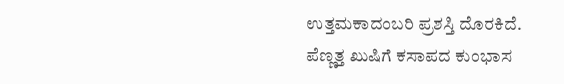ಉತ್ತಮಕಾದಂಬರಿ ಪ್ರಶಸ್ತಿ ದೊರಕಿದೆ.
ಪೆಣ್ಣತ್ತ ಖುಷಿಗೆ ಕಸಾಪದ ಕುಂಭಾಸ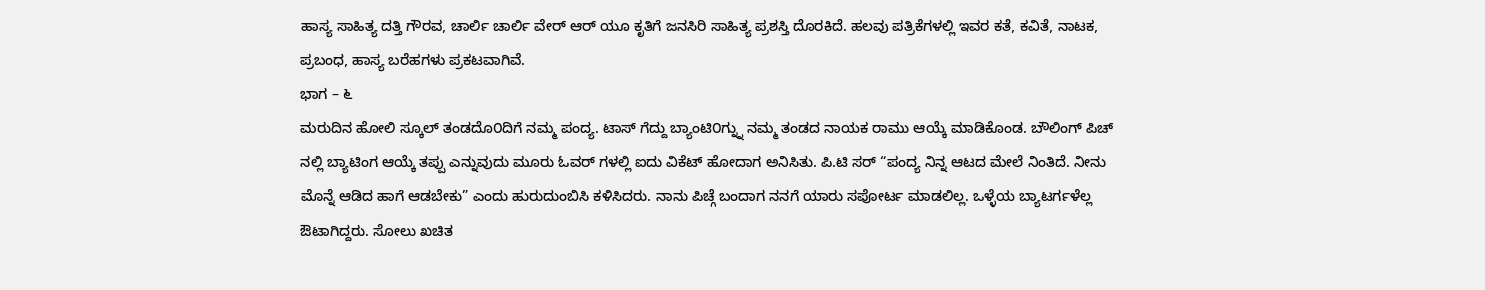ಹಾಸ್ಯ ಸಾಹಿತ್ಯ ದತ್ತಿ ಗೌರವ, ಚಾರ್ಲಿ ಚಾರ್ಲಿ ವೇರ್ ಆರ್ ಯೂ ಕೃತಿಗೆ ಜನಸಿರಿ ಸಾಹಿತ್ಯ ಪ್ರಶಸ್ತಿ ದೊರಕಿದೆ. ಹಲವು ಪತ್ರಿಕೆಗಳಲ್ಲಿ ಇವರ ಕತೆ, ಕವಿತೆ, ನಾಟಕ, ಪ್ರಬಂಧ, ಹಾಸ್ಯ ಬರೆಹಗಳು ಪ್ರಕಟವಾಗಿವೆ.
ಭಾಗ – ೬
ಮರುದಿನ ಹೋಲಿ ಸ್ಕೂಲ್ ತಂಡದೊ೦ದಿಗೆ ನಮ್ಮ ಪಂದ್ಯ. ಟಾಸ್ ಗೆದ್ದು ಬ್ಯಾಂಟಿ೦ಗ್ನ್ನು ನಮ್ಮ ತಂಡದ ನಾಯಕ ರಾಮು ಆಯ್ಕೆ ಮಾಡಿಕೊಂಡ. ಬೌಲಿಂಗ್ ಪಿಚ್ ನಲ್ಲಿ ಬ್ಯಾಟಿಂಗ ಆಯ್ಕೆ ತಪ್ಪು ಎನ್ನುವುದು ಮೂರು ಓವರ್ ಗಳಲ್ಲಿ ಐದು ವಿಕೆಟ್ ಹೋದಾಗ ಅನಿಸಿತು. ಪಿ.ಟಿ ಸರ್ “ಪಂದ್ಯ ನಿನ್ನ ಆಟದ ಮೇಲೆ ನಿಂತಿದೆ. ನೀನು ಮೊನ್ನೆ ಆಡಿದ ಹಾಗೆ ಆಡಬೇಕು” ಎಂದು ಹುರುದುಂಬಿಸಿ ಕಳಿಸಿದರು. ನಾನು ಪಿಚ್ಗೆ ಬಂದಾಗ ನನಗೆ ಯಾರು ಸಪೋರ್ಟ ಮಾಡಲಿಲ್ಲ. ಒಳ್ಳೆಯ ಬ್ಯಾಟರ್ಗಳೆಲ್ಲ ಔಟಾಗಿದ್ದರು. ಸೋಲು ಖಚಿತ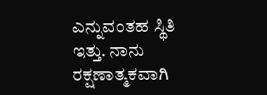ಎನ್ನುವಂತಹ ಸ್ಥಿತಿ ಇತ್ತು. ನಾನು ರಕ್ಷಣಾತ್ಮಕವಾಗಿ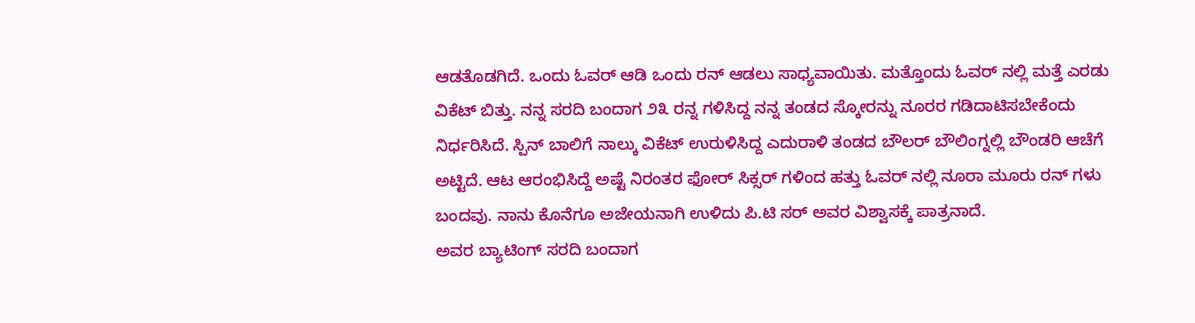ಆಡತೊಡಗಿದೆ. ಒಂದು ಓವರ್ ಆಡಿ ಒಂದು ರನ್ ಆಡಲು ಸಾಧ್ಯವಾಯಿತು. ಮತ್ತೊಂದು ಓವರ್ ನಲ್ಲಿ ಮತ್ತೆ ಎರಡು ವಿಕೆಟ್ ಬಿತ್ತು. ನನ್ನ ಸರದಿ ಬಂದಾಗ ೨೩ ರನ್ನ ಗಳಿಸಿದ್ದ ನನ್ನ ತಂಡದ ಸ್ಕೋರನ್ನು ನೂರರ ಗಡಿದಾಟಿಸಬೇಕೆಂದು ನಿರ್ಧರಿಸಿದೆ. ಸ್ಪಿನ್ ಬಾಲಿಗೆ ನಾಲ್ಕು ವಿಕೆಟ್ ಉರುಳಿಸಿದ್ದ ಎದುರಾಳಿ ತಂಡದ ಬೌಲರ್ ಬೌಲಿಂಗ್ನಲ್ಲಿ ಬೌಂಡರಿ ಆಚೆಗೆ ಅಟ್ಟಿದೆ. ಆಟ ಆರಂಭಿಸಿದ್ದೆ ಅಷ್ಟೆ ನಿರಂತರ ಫೋರ್ ಸಿಕ್ಸರ್ ಗಳಿಂದ ಹತ್ತು ಓವರ್ ನಲ್ಲಿ ನೂರಾ ಮೂರು ರನ್ ಗಳು ಬಂದವು. ನಾನು ಕೊನೆಗೂ ಅಜೇಯನಾಗಿ ಉಳಿದು ಪಿ.ಟಿ ಸರ್ ಅವರ ವಿಶ್ವಾಸಕ್ಕೆ ಪಾತ್ರನಾದೆ.
ಅವರ ಬ್ಯಾಟಿಂಗ್ ಸರದಿ ಬಂದಾಗ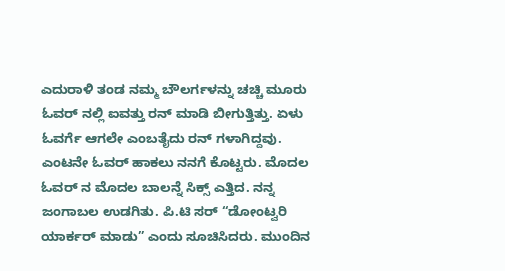ಎದುರಾಳಿ ತಂಡ ನಮ್ಮ ಬೌಲರ್ಗಳನ್ನು ಚಚ್ಚಿ ಮೂರು ಓವರ್ ನಲ್ಲಿ ಐವತ್ತು ರನ್ ಮಾಡಿ ಬೀಗುತ್ತಿತ್ತು. ಏಳು ಓವರ್ಗೆ ಆಗಲೇ ಎಂಬತೈದು ರನ್ ಗಳಾಗಿದ್ದವು. ಎಂಟನೇ ಓವರ್ ಹಾಕಲು ನನಗೆ ಕೊಟ್ಟರು. ಮೊದಲ ಓವರ್ ನ ಮೊದಲ ಬಾಲನ್ನೆ ಸಿಕ್ಸ್ ಎತ್ತಿದ. ನನ್ನ ಜಂಗಾಬಲ ಉಡಗಿತು. ಪಿ.ಟಿ ಸರ್ “ಡೋಂಟ್ವರಿ ಯಾರ್ಕರ್ ಮಾಡು” ಎಂದು ಸೂಚಿಸಿದರು. ಮುಂದಿನ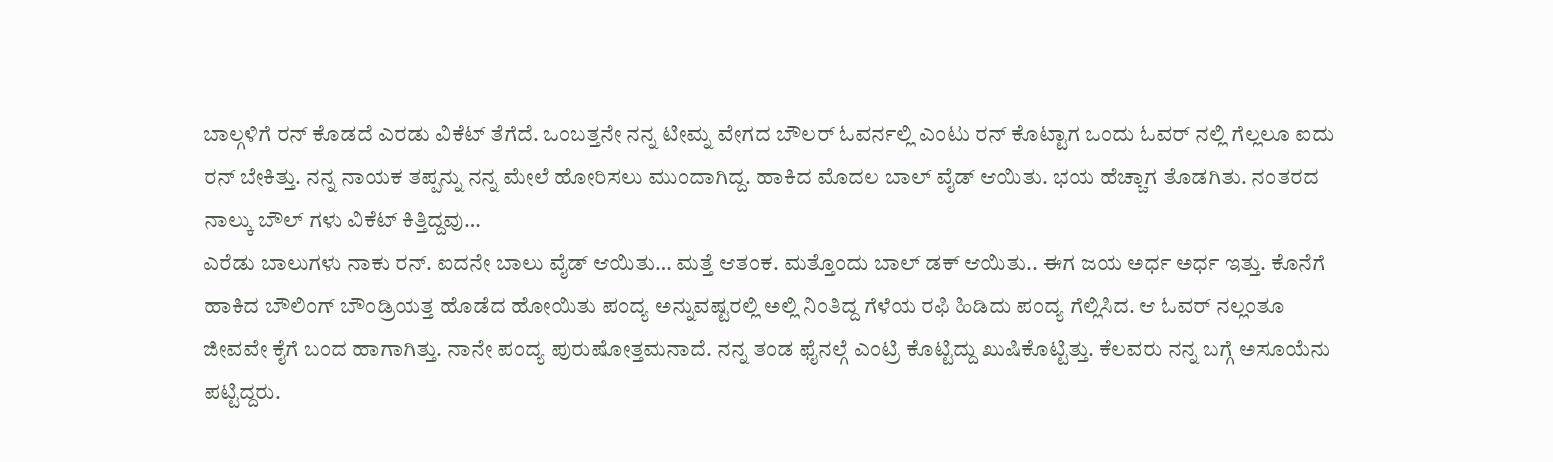ಬಾಲ್ಗಳಿಗೆ ರನ್ ಕೊಡದೆ ಎರಡು ವಿಕೆಟ್ ತೆಗೆದೆ. ಒಂಬತ್ತನೇ ನನ್ನ ಟೀಮ್ನ ವೇಗದ ಬೌಲರ್ ಓವರ್ನಲ್ಲಿ ಎಂಟು ರನ್ ಕೊಟ್ಟಾಗ ಒಂದು ಓವರ್ ನಲ್ಲಿ ಗೆಲ್ಲಲೂ ಐದು ರನ್ ಬೇಕಿತ್ತು. ನನ್ನ ನಾಯಕ ತಪ್ಪನ್ನು ನನ್ನ ಮೇಲೆ ಹೋರಿಸಲು ಮುಂದಾಗಿದ್ದ. ಹಾಕಿದ ಮೊದಲ ಬಾಲ್ ವೈಡ್ ಆಯಿತು. ಭಯ ಹೆಚ್ಚಾಗ ತೊಡಗಿತು. ನಂತರದ ನಾಲ್ಕು ಬೌಲ್ ಗಳು ವಿಕೆಟ್ ಕಿತ್ತಿದ್ದವು…
ಎರೆಡು ಬಾಲುಗಳು ನಾಕು ರನ್. ಐದನೇ ಬಾಲು ವೈಡ್ ಆಯಿತು… ಮತ್ತೆ ಆತಂಕ. ಮತ್ತೊಂದು ಬಾಲ್ ಡಕ್ ಆಯಿತು.. ಈಗ ಜಯ ಅರ್ಧ ಅರ್ಧ ಇತ್ತು. ಕೊನೆಗೆ ಹಾಕಿದ ಬೌಲಿಂಗ್ ಬೌಂಡ್ರಿಯತ್ತ ಹೊಡೆದ ಹೋಯಿತು ಪಂದ್ಯ ಅನ್ನುವಷ್ಟರಲ್ಲಿ ಅಲ್ಲಿ ನಿಂತಿದ್ದ ಗೆಳೆಯ ರಫಿ ಹಿಡಿದು ಪಂದ್ಯ ಗೆಲ್ಲಿಸಿದ. ಆ ಓವರ್ ನಲ್ಲಂತೂ ಜೀವವೇ ಕೈಗೆ ಬಂದ ಹಾಗಾಗಿತ್ತು. ನಾನೇ ಪಂದ್ಯ ಪುರುಷೋತ್ತಮನಾದೆ. ನನ್ನ ತಂಡ ಫೈನಲ್ಗೆ ಎಂಟ್ರಿ ಕೊಟ್ಟಿದ್ದು ಖುಷಿಕೊಟ್ಟಿತ್ತು. ಕೆಲವರು ನನ್ನ ಬಗ್ಗೆ ಅಸೂಯೆನು ಪಟ್ಟಿದ್ದರು.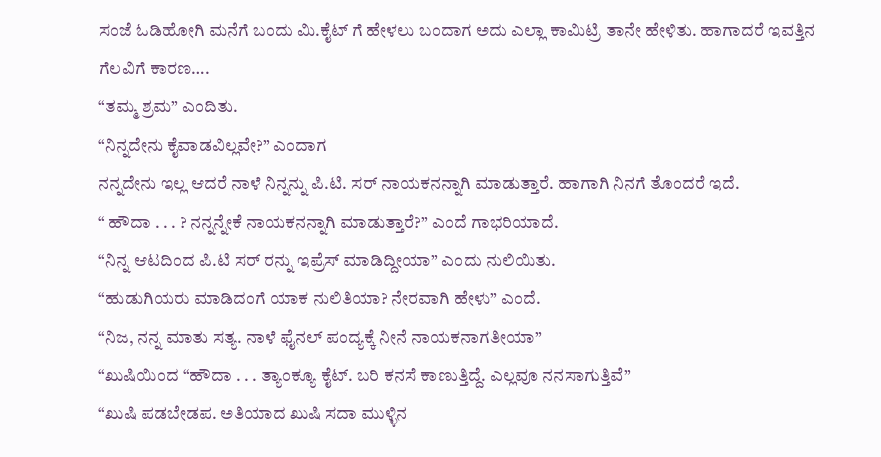ಸಂಜೆ ಓಡಿಹೋಗಿ ಮನೆಗೆ ಬಂದು ಮಿ.ಕೈಟ್ ಗೆ ಹೇಳಲು ಬಂದಾಗ ಅದು ಎಲ್ಲಾ ಕಾಮಿಟ್ರಿ ತಾನೇ ಹೇಳಿತು. ಹಾಗಾದರೆ ಇವತ್ತಿನ ಗೆಲವಿಗೆ ಕಾರಣ….
“ತಮ್ಮ ಶ್ರಮ” ಎಂದಿತು.
“ನಿನ್ನದೇನು ಕೈವಾಡವಿಲ್ಲವೇ?” ಎಂದಾಗ
ನನ್ನದೇನು ಇಲ್ಲ ಆದರೆ ನಾಳೆ ನಿನ್ನನ್ನು ಪಿ.ಟಿ. ಸರ್ ನಾಯಕನನ್ನಾಗಿ ಮಾಡುತ್ತಾರೆ. ಹಾಗಾಗಿ ನಿನಗೆ ತೊಂದರೆ ಇದೆ.
“ ಹೌದಾ . . . ? ನನ್ನನ್ನೇಕೆ ನಾಯಕನನ್ನಾಗಿ ಮಾಡುತ್ತಾರೆ?” ಎಂದೆ ಗಾಭರಿಯಾದೆ.
“ನಿನ್ನ ಆಟದಿಂದ ಪಿ.ಟಿ ಸರ್ ರನ್ನು ಇಪ್ರೆಸ್ ಮಾಡಿದ್ದೀಯಾ” ಎಂದು ನುಲಿಯಿತು.
“ಹುಡುಗಿಯರು ಮಾಡಿದಂಗೆ ಯಾಕ ನುಲಿತಿಯಾ? ನೇರವಾಗಿ ಹೇಳು” ಎಂದೆ.
“ನಿಜ, ನನ್ನ ಮಾತು ಸತ್ಯ. ನಾಳೆ ಫೈನಲ್ ಪಂದ್ಯಕ್ಕೆ ನೀನೆ ನಾಯಕನಾಗತೀಯಾ”
“ಖುಷಿಯಿಂದ “ಹೌದಾ . . . ತ್ಯಾಂಕ್ಯೂ ಕೈಟ್. ಬರಿ ಕನಸೆ ಕಾಣುತ್ತಿದ್ದೆ. ಎಲ್ಲವೂ ನನಸಾಗುತ್ತಿವೆ”
“ಖುಷಿ ಪಡಬೇಡಪ. ಅತಿಯಾದ ಖುಷಿ ಸದಾ ಮುಳ್ಳಿನ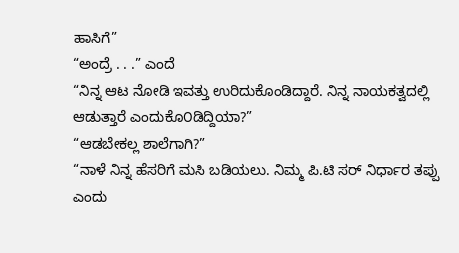ಹಾಸಿಗೆ”
“ಅಂದ್ರೆ . . .” ಎಂದೆ
“ನಿನ್ನ ಆಟ ನೋಡಿ ಇವತ್ತು ಉರಿದುಕೊಂಡಿದ್ದಾರೆ. ನಿನ್ನ ನಾಯಕತ್ವದಲ್ಲಿ ಆಡುತ್ತಾರೆ ಎಂದುಕೊ೦ಡಿದ್ದಿಯಾ?”
“ಆಡಬೇಕಲ್ಲ ಶಾಲೆಗಾಗಿ?”
“ನಾಳೆ ನಿನ್ನ ಹೆಸರಿಗೆ ಮಸಿ ಬಡಿಯಲು. ನಿಮ್ಮ ಪಿ.ಟಿ ಸರ್ ನಿರ್ಧಾರ ತಪ್ಪು ಎಂದು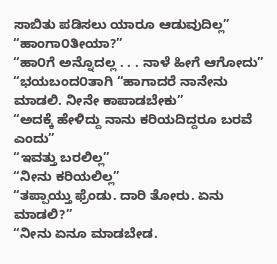ಸಾಬಿತು ಪಡಿಸಲು ಯಾರೂ ಆಡುವುದಿಲ್ಲ”
“ಹಾಂಗಾ೦ತೀಯಾ?”
“ಹಾ೦ಗೆ ಅನ್ನೊದಲ್ಲ . . . ನಾಳೆ ಹೀಗೆ ಆಗೋದು”
“ಭಯಬಂದ೦ತಾಗಿ “ಹಾಗಾದರೆ ನಾನೇನು ಮಾಡಲಿ. ನೀನೇ ಕಾಪಾಡಬೇಕು”
“ಅದಕ್ಕೆ ಹೇಳಿದ್ದು ನಾನು ಕರಿಯದಿದ್ದರೂ ಬರವೆ ಎಂದು”
“ಇವತ್ತು ಬರಲಿಲ್ಲ”
“ನೀನು ಕರಿಯಲಿಲ್ಲ”
“ತಪ್ಪಾಯ್ತು ಫ್ರೆಂಡು. ದಾರಿ ತೋರು. ಏನು ಮಾಡಲಿ?”
“ನೀನು ಏನೂ ಮಾಡಬೇಡ.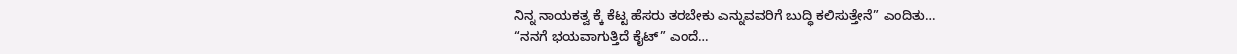ನಿನ್ನ ನಾಯಕತ್ವ ಕ್ಕೆ ಕೆಟ್ಟ ಹೆಸರು ತರಬೇಕು ಎನ್ನುವವರಿಗೆ ಬುದ್ಧಿ ಕಲಿಸುತ್ತೇನೆ” ಎಂದಿತು…
“ನನಗೆ ಭಯವಾಗುತ್ತಿದೆ ಕೈಟ್” ಎಂದೆ…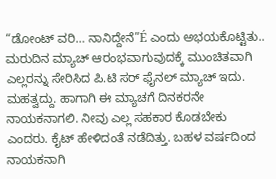“ಡೋಂಟ್ ವರಿ… ನಾನಿದ್ದೇನೆ”É ಎಂದು ಅಭಯಕೊಟ್ಟಿತು..
ಮರುದಿನ ಮ್ಯಾಚ್ ಆರಂಭವಾಗುವುದಕ್ಕೆ ಮುಂಚಿತವಾಗಿ ಎಲ್ಲರನ್ನು ಸೇರಿಸಿದ ಪಿ.ಟಿ ಸರ್ ಫೈನಲ್ ಮ್ಯಾಚ್ ಇದು. ಮಹತ್ವದ್ದು. ಹಾಗಾಗಿ ಈ ಮ್ಯಾಚಗೆ ದಿನಕರನೇ ನಾಯಕನಾಗಲಿ. ನೀವು ಎಲ್ಲ ಸಹಕಾರ ಕೊಡಬೇಕು ಎಂದರು. ಕೈಟ್ ಹೇಳಿದಂತೆ ನಡೆದಿತ್ತು. ಬಹಳ ವರ್ಷದಿಂದ ನಾಯಕನಾಗಿ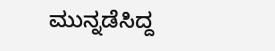ಮುನ್ನಡೆಸಿದ್ದ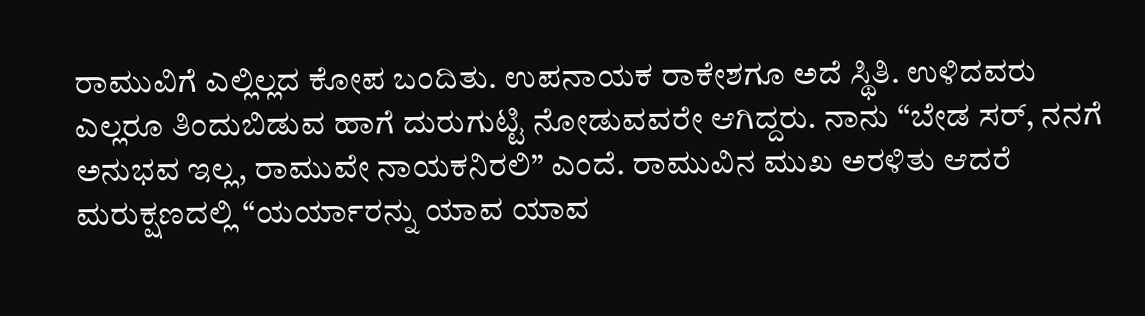ರಾಮುವಿಗೆ ಎಲ್ಲಿಲ್ಲದ ಕೋಪ ಬಂದಿತು. ಉಪನಾಯಕ ರಾಕೇಶಗೂ ಅದೆ ಸ್ಥಿತಿ. ಉಳಿದವರು ಎಲ್ಲರೂ ತಿಂದುಬಿಡುವ ಹಾಗೆ ದುರುಗುಟ್ಟಿ ನೋಡುವವರೇ ಆಗಿದ್ದರು. ನಾನು “ಬೇಡ ಸರ್, ನನಗೆ ಅನುಭವ ಇಲ್ಲ, ರಾಮುವೇ ನಾಯಕನಿರಲಿ” ಎಂದೆ. ರಾಮುವಿನ ಮುಖ ಅರಳಿತು ಆದರೆ ಮರುಕ್ಷಣದಲ್ಲಿ “ಯರ್ಯಾರನ್ನು ಯಾವ ಯಾವ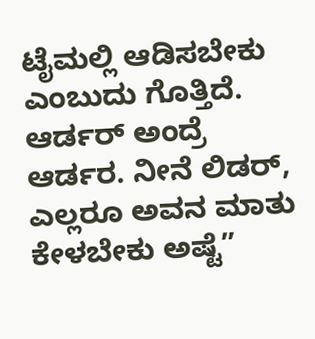ಟೈಮಲ್ಲಿ ಆಡಿಸಬೇಕು ಎಂಬುದು ಗೊತ್ತಿದೆ. ಆರ್ಡರ್ ಅಂದ್ರೆ ಆರ್ಡರ. ನೀನೆ ಲಿಡರ್, ಎಲ್ಲರೂ ಅವನ ಮಾತು ಕೇಳಬೇಕು ಅಷ್ಟೆ”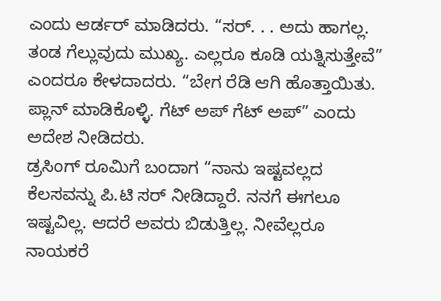ಎಂದು ಆರ್ಡರ್ ಮಾಡಿದರು. “ಸರ್. . . ಅದು ಹಾಗಲ್ಲ. ತಂಡ ಗೆಲ್ಲುವುದು ಮುಖ್ಯ. ಎಲ್ಲರೂ ಕೂಡಿ ಯತ್ನಿಸುತ್ತೇವೆ” ಎಂದರೂ ಕೇಳದಾದರು. “ಬೇಗ ರೆಡಿ ಆಗಿ ಹೊತ್ತಾಯಿತು. ಪ್ಲಾನ್ ಮಾಡಿಕೊಳ್ಳಿ. ಗೆಟ್ ಅಪ್ ಗೆಟ್ ಅಪ್” ಎಂದು ಅದೇಶ ನೀಡಿದರು.
ಡ್ರಸಿಂಗ್ ರೂಮಿಗೆ ಬಂದಾಗ “ನಾನು ಇಷ್ಟವಲ್ಲದ ಕೆಲಸವನ್ನು ಪಿ.ಟಿ ಸರ್ ನೀಡಿದ್ದಾರೆ. ನನಗೆ ಈಗಲೂ ಇಷ್ಟವಿಲ್ಲ. ಆದರೆ ಅವರು ಬಿಡುತ್ತಿಲ್ಲ. ನೀವೆಲ್ಲರೂ ನಾಯಕರೆ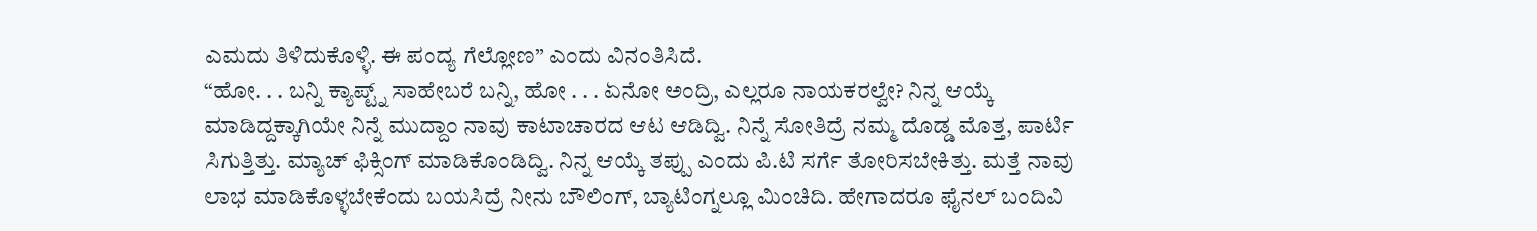ಎಮದು ತಿಳಿದುಕೊಳ್ಳಿ. ಈ ಪಂದ್ಯ ಗೆಲ್ಲೋಣ” ಎಂದು ವಿನಂತಿಸಿದೆ.
“ಹೋ. . . ಬನ್ನಿ ಕ್ಯಾಪ್ಟ್ನ್ ಸಾಹೇಬರೆ ಬನ್ನಿ, ಹೋ . . . ಏನೋ ಅಂದ್ರಿ, ಎಲ್ಲರೂ ನಾಯಕರಲ್ವೇ? ನಿನ್ನ ಆಯ್ಕೆ ಮಾಡಿದ್ದಕ್ಕಾಗಿಯೇ ನಿನ್ನೆ ಮುದ್ದಾಂ ನಾವು ಕಾಟಾಚಾರದ ಆಟ ಆಡಿದ್ವಿ. ನಿನ್ನೆ ಸೋತಿದ್ರೆ ನಮ್ಮ ದೊಡ್ಡ ಮೊತ್ತ, ಪಾರ್ಟಿ ಸಿಗುತ್ತಿತ್ತು. ಮ್ಯಾಚ್ ಫಿಕ್ಸಿಂಗ್ ಮಾಡಿಕೊಂಡಿದ್ವಿ. ನಿನ್ನ ಆಯ್ಕೆ ತಪ್ಪು ಎಂದು ಪಿ.ಟಿ ಸರ್ಗೆ ತೋರಿಸಬೇಕಿತ್ತು. ಮತ್ತೆ ನಾವು ಲಾಭ ಮಾಡಿಕೊಳ್ಳಬೇಕೆಂದು ಬಯಸಿದ್ರೆ ನೀನು ಬೌಲಿಂಗ್, ಬ್ಯಾಟಿಂಗ್ನಲ್ಲೂ ಮಿಂಚಿದಿ. ಹೇಗಾದರೂ ಫೈನಲ್ ಬಂದಿವಿ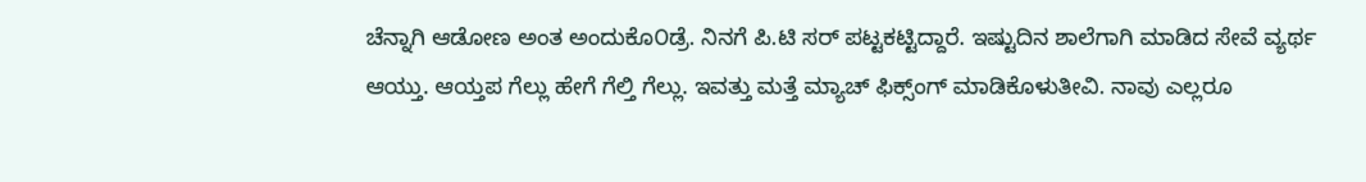ಚೆನ್ನಾಗಿ ಆಡೋಣ ಅಂತ ಅಂದುಕೊ೦ಡ್ರೆ. ನಿನಗೆ ಪಿ.ಟಿ ಸರ್ ಪಟ್ಟಕಟ್ಟಿದ್ದಾರೆ. ಇಷ್ಟುದಿನ ಶಾಲೆಗಾಗಿ ಮಾಡಿದ ಸೇವೆ ವ್ಯರ್ಥ ಆಯ್ತು. ಆಯ್ತಪ ಗೆಲ್ಲು ಹೇಗೆ ಗೆಲ್ತಿ ಗೆಲ್ಲು. ಇವತ್ತು ಮತ್ತೆ ಮ್ಯಾಚ್ ಫಿಕ್ಸ್ಂಗ್ ಮಾಡಿಕೊಳುತೀವಿ. ನಾವು ಎಲ್ಲರೂ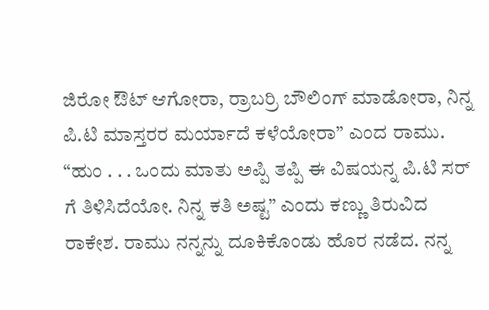ಜಿರೋ ಔಟ್ ಆಗೋರಾ, ರ್ರಾಬರ್ರಿ ಬೌಲಿಂಗ್ ಮಾಡೋರಾ, ನಿನ್ನ ಪಿ.ಟಿ ಮಾಸ್ತರರ ಮರ್ಯಾದೆ ಕಳೆಯೋರಾ” ಎಂದ ರಾಮು. “ಹುಂ . . . ಒಂದು ಮಾತು ಅಪ್ಪಿ ತಪ್ಪಿ ಈ ವಿಷಯನ್ನ ಪಿ.ಟಿ ಸರ್ ಗೆ ತಿಳಿಸಿದೆಯೋ. ನಿನ್ನ ಕತಿ ಅಷ್ಟ” ಎಂದು ಕಣ್ಣು ತಿರುವಿದ ರಾಕೇಶ. ರಾಮು ನನ್ನನ್ನು ದೂಕಿಕೊಂಡು ಹೊರ ನಡೆದ. ನನ್ನ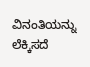ವಿನಂತಿಯನ್ನು ಲೆಕ್ಕಿಸದೆ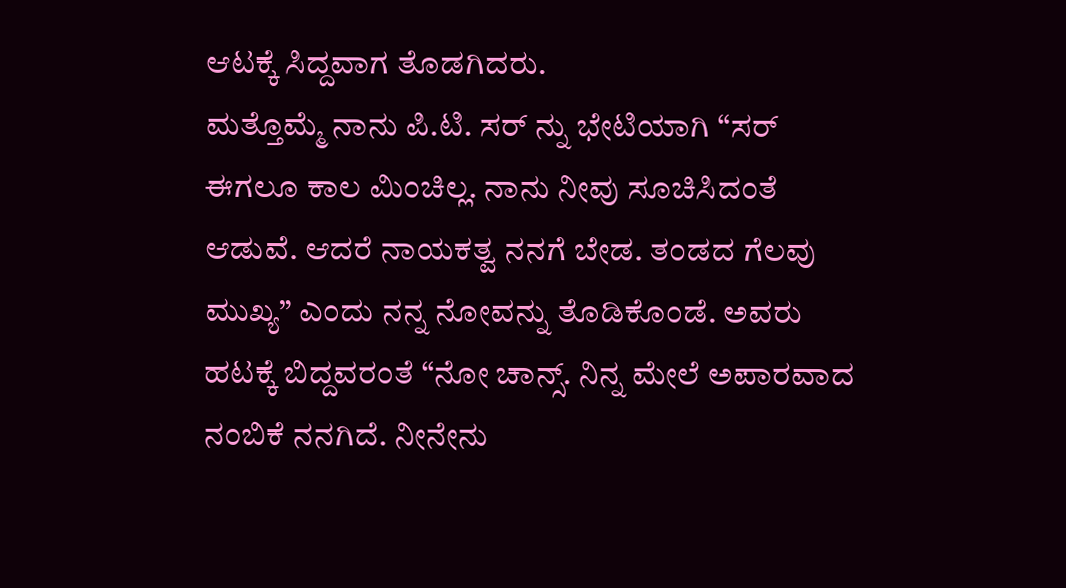ಆಟಕ್ಕೆ ಸಿದ್ದವಾಗ ತೊಡಗಿದರು.
ಮತ್ತೊಮ್ಮೆ ನಾನು ಪಿ.ಟಿ. ಸರ್ ನ್ನು ಭೇಟಿಯಾಗಿ “ಸರ್ ಈಗಲೂ ಕಾಲ ಮಿಂಚಿಲ್ಲ. ನಾನು ನೀವು ಸೂಚಿಸಿದಂತೆ ಆಡುವೆ. ಆದರೆ ನಾಯಕತ್ವ ನನಗೆ ಬೇಡ. ತಂಡದ ಗೆಲವು ಮುಖ್ಯ” ಎಂದು ನನ್ನ ನೋವನ್ನು ತೊಡಿಕೊಂಡೆ. ಅವರು ಹಟಕ್ಕೆ ಬಿದ್ದವರಂತೆ “ನೋ ಚಾನ್ಸ್. ನಿನ್ನ ಮೇಲೆ ಅಪಾರವಾದ ನಂಬಿಕೆ ನನಗಿದೆ. ನೀನೇನು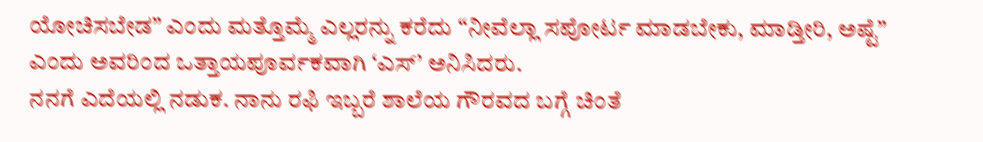ಯೋಚಿಸಬೇಡ” ಎಂದು ಮತ್ತೊಮ್ಮೆ ಎಲ್ಲರನ್ನು ಕರೆದು “ನೀವೆಲ್ಲಾ ಸಪೋರ್ಟ ಮಾಡಬೇಕು, ಮಾಡ್ತೀರಿ, ಅಷ್ಟೆ” ಎಂದು ಅವರಿಂದ ಒತ್ತಾಯಪೂರ್ವಕವಾಗಿ ‘ಎಸ್’ ಅನಿಸಿದರು.
ನನಗೆ ಎದೆಯಲ್ಲಿ ನಡುಕ. ನಾನು ರಫಿ ಇಬ್ಬರೆ ಶಾಲೆಯ ಗೌರವದ ಬಗ್ಗೆ ಚಿಂತೆ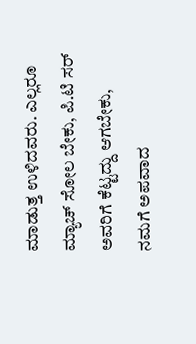ಮಾಡುತ್ತ ಉಳಿದವರು. ಎಲ್ಲರೂ ಮ್ಯಾಚ್ ಸೋಲ ಬೇಕು, ಪಿ.ಟಿ ಸರ್ ಅವರಿಗೆ ಕೆಟ್ಟದ್ದು ಆಗಬೇಕು, ನಮಗೆ ಅಪವಾದ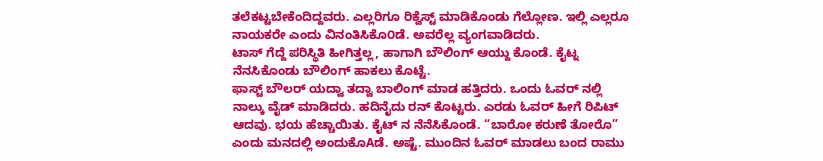ತಲೆಕಟ್ಟಬೇಕೆಂದಿದ್ದವರು. ಎಲ್ಲರಿಗೂ ರಿಕ್ವೆಸ್ಟ್ ಮಾಡಿಕೊಂಡು ಗೆಲ್ಲೋಣ. ಇಲ್ಲಿ ಎಲ್ಲರೂ ನಾಯಕರೇ ಎಂದು ವಿನಂತಿಸಿಕೊ೦ಡೆ. ಅವರೆಲ್ಲ ವ್ಯಂಗವಾಡಿದರು.
ಟಾಸ್ ಗೆದ್ದೆ ಪರಿಸ್ಥಿತಿ ಹೀಗಿತ್ತಲ್ಲ, ಹಾಗಾಗಿ ಬೌಲಿಂಗ್ ಆಯ್ದು ಕೊಂಡೆ. ಕೈಟ್ನ ನೆನಸಿಕೊಂಡು ಬೌಲಿಂಗ್ ಹಾಕಲು ಕೊಟ್ಟೆ.
ಫಾಸ್ಟ್ ಬೌಲರ್ ಯದ್ವಾ ತದ್ವಾ ಬಾಲಿಂಗ್ ಮಾಡ ಹತ್ತಿದರು. ಒಂದು ಓವರ್ ನಲ್ಲಿ ನಾಲ್ಕು ವೈಡ್ ಮಾಡಿದರು. ಹದಿನೈದು ರನ್ ಕೊಟ್ಟರು. ಎರಡು ಓವರ್ ಹೀಗೆ ರಿಪಿಟ್ ಆದವು. ಭಯ ಹೆಚ್ಚಾಯಿತು. ಕೈಟ್ ನ ನೆನೆಸಿಕೊಂಡೆ. “ಬಾರೋ ಕರುಣೆ ತೋರೊ” ಎಂದು ಮನದಲ್ಲಿ ಅಂದುಕೊAಡೆ. ಅಷ್ಟೆ. ಮುಂದಿನ ಓವರ್ ಮಾಡಲು ಬಂದ ರಾಮು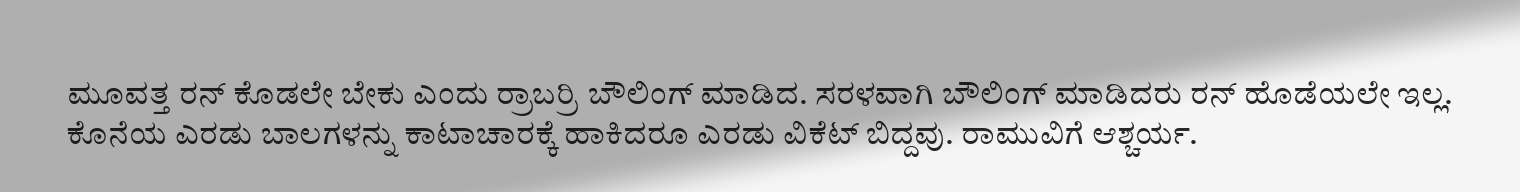ಮೂವತ್ತ ರನ್ ಕೊಡಲೇ ಬೇಕು ಎಂದು ರ್ರಾಬರ್ರಿ ಬೌಲಿಂಗ್ ಮಾಡಿದ. ಸರಳವಾಗಿ ಬೌಲಿಂಗ್ ಮಾಡಿದರು ರನ್ ಹೊಡೆಯಲೇ ಇಲ್ಲ. ಕೊನೆಯ ಎರಡು ಬಾಲಗಳನ್ನು ಕಾಟಾಚಾರಕ್ಕೆ ಹಾಕಿದರೂ ಎರಡು ವಿಕೆಟ್ ಬಿದ್ದವು. ರಾಮುವಿಗೆ ಆಶ್ಚರ್ಯ.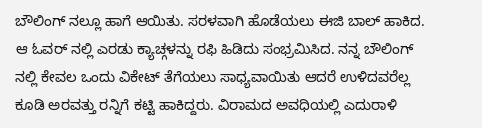ಬೌಲಿಂಗ್ ನಲ್ಲೂ ಹಾಗೆ ಆಯಿತು. ಸರಳವಾಗಿ ಹೊಡೆಯಲು ಈಜಿ ಬಾಲ್ ಹಾಕಿದ. ಆ ಓವರ್ ನಲ್ಲಿ ಎರಡು ಕ್ಯಾಚ್ಗಳನ್ನು ರಫಿ ಹಿಡಿದು ಸಂಭ್ರಮಿಸಿದ. ನನ್ನ ಬೌಲಿಂಗ್ ನಲ್ಲಿ ಕೇವಲ ಒಂದು ವಿಕೇಟ್ ತೆಗೆಯಲು ಸಾಧ್ಯವಾಯಿತು ಆದರೆ ಉಳಿದವರೆಲ್ಲ ಕೂಡಿ ಅರವತ್ತು ರನ್ನಿಗೆ ಕಟ್ಟಿ ಹಾಕಿದ್ದರು. ವಿರಾಮದ ಅವಧಿಯಲ್ಲಿ ಎದುರಾಳಿ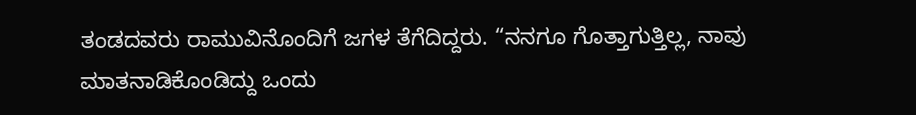ತಂಡದವರು ರಾಮುವಿನೊಂದಿಗೆ ಜಗಳ ತೆಗೆದಿದ್ದರು. “ನನಗೂ ಗೊತ್ತಾಗುತ್ತಿಲ್ಲ, ನಾವು ಮಾತನಾಡಿಕೊಂಡಿದ್ದು ಒಂದು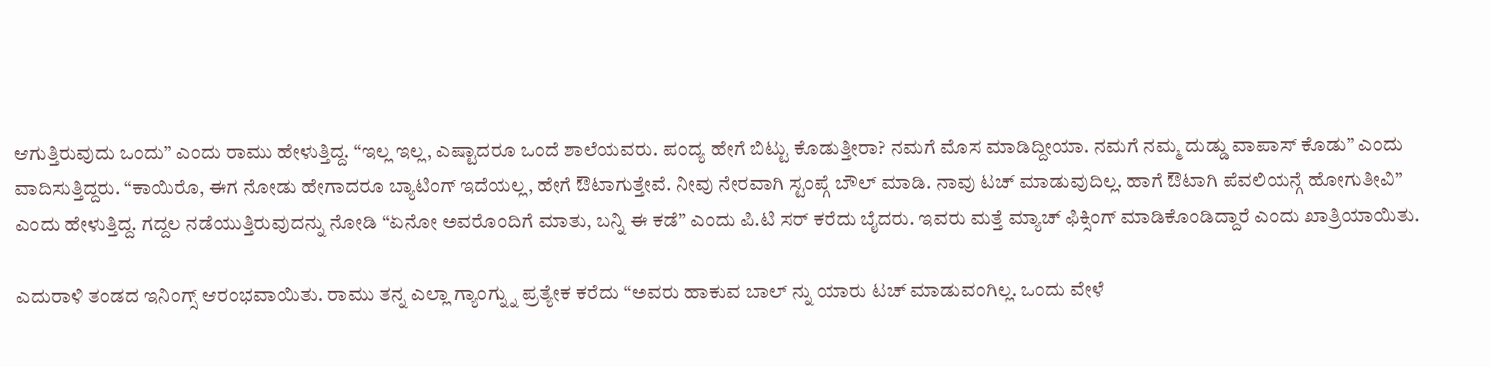ಆಗುತ್ತಿರುವುದು ಒಂದು” ಎಂದು ರಾಮು ಹೇಳುತ್ತಿದ್ದ. “ಇಲ್ಲ ಇಲ್ಲ, ಎಷ್ಟಾದರೂ ಒಂದೆ ಶಾಲೆಯವರು. ಪಂದ್ಯ ಹೇಗೆ ಬಿಟ್ಟು ಕೊಡುತ್ತೀರಾ? ನಮಗೆ ಮೊಸ ಮಾಡಿದ್ದೀಯಾ. ನಮಗೆ ನಮ್ಮ ದುಡ್ಡು ವಾಪಾಸ್ ಕೊಡು” ಎಂದು ವಾದಿಸುತ್ತಿದ್ದರು. “ಕಾಯಿರೊ, ಈಗ ನೋಡು ಹೇಗಾದರೂ ಬ್ಯಾಟಿಂಗ್ ಇದೆಯಲ್ಲ, ಹೇಗೆ ಔಟಾಗುತ್ತೇವೆ. ನೀವು ನೇರವಾಗಿ ಸ್ಟಂಪ್ಗೆ ಬೌಲ್ ಮಾಡಿ. ನಾವು ಟಚ್ ಮಾಡುವುದಿಲ್ಲ. ಹಾಗೆ ಔಟಾಗಿ ಪೆವಲಿಯನ್ಗೆ ಹೋಗುತೀವಿ” ಎಂದು ಹೇಳುತ್ತಿದ್ದ. ಗದ್ದಲ ನಡೆಯುತ್ತಿರುವುದನ್ನು ನೋಡಿ “ಏನೋ ಅವರೊಂದಿಗೆ ಮಾತು, ಬನ್ನಿ ಈ ಕಡೆ” ಎಂದು ಪಿ.ಟಿ ಸರ್ ಕರೆದು ಬೈದರು. ಇವರು ಮತ್ತೆ ಮ್ಯಾಚ್ ಫಿಕ್ಸಿಂಗ್ ಮಾಡಿಕೊಂಡಿದ್ದಾರೆ ಎಂದು ಖಾತ್ರಿಯಾಯಿತು.

ಎದುರಾಳಿ ತಂಡದ ಇನಿಂಗ್ಸ್ ಆರಂಭವಾಯಿತು. ರಾಮು ತನ್ನ ಎಲ್ಲಾ ಗ್ಯಾಂಗ್ನ್ನು ಪ್ರತ್ಯೇಕ ಕರೆದು “ಅವರು ಹಾಕುವ ಬಾಲ್ ನ್ನು ಯಾರು ಟಚ್ ಮಾಡುವಂಗಿಲ್ಲ. ಒಂದು ವೇಳೆ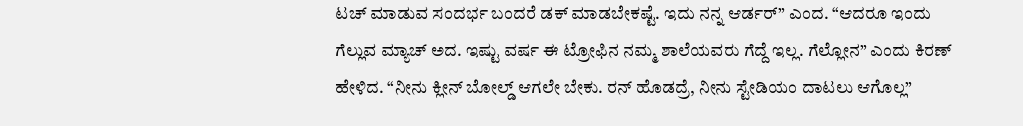ಟಚ್ ಮಾಡುವ ಸಂದರ್ಭ ಬಂದರೆ ಡಕ್ ಮಾಡಬೇಕಷ್ಟೆ. ಇದು ನನ್ನ ಆರ್ಡರ್” ಎಂದ. “ಆದರೂ ಇಂದು ಗೆಲ್ಲುವ ಮ್ಯಾಚ್ ಅದ. ಇಷ್ಟು ವರ್ಷ ಈ ಟ್ರೋಫಿನ ನಮ್ಮ ಶಾಲೆಯವರು ಗೆದ್ದೆ ಇಲ್ಲ. ಗೆಲ್ಲೋನ” ಎಂದು ಕಿರಣ್ ಹೇಳಿದ. “ನೀನು ಕ್ಲೀನ್ ಬೋಲ್ಡ್ ಆಗಲೇ ಬೇಕು. ರನ್ ಹೊಡದ್ರೆ, ನೀನು ಸ್ಟೇಡಿಯಂ ದಾಟಲು ಆಗೊಲ್ಲ”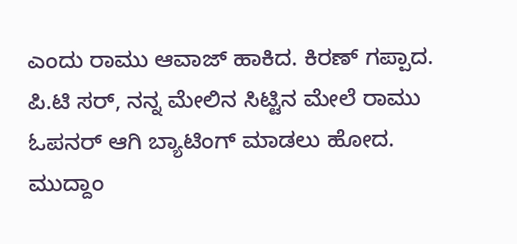ಎಂದು ರಾಮು ಆವಾಜ್ ಹಾಕಿದ. ಕಿರಣ್ ಗಪ್ಪಾದ. ಪಿ.ಟಿ ಸರ್, ನನ್ನ ಮೇಲಿನ ಸಿಟ್ಟಿನ ಮೇಲೆ ರಾಮು ಓಪನರ್ ಆಗಿ ಬ್ಯಾಟಿಂಗ್ ಮಾಡಲು ಹೋದ. ಮುದ್ದಾಂ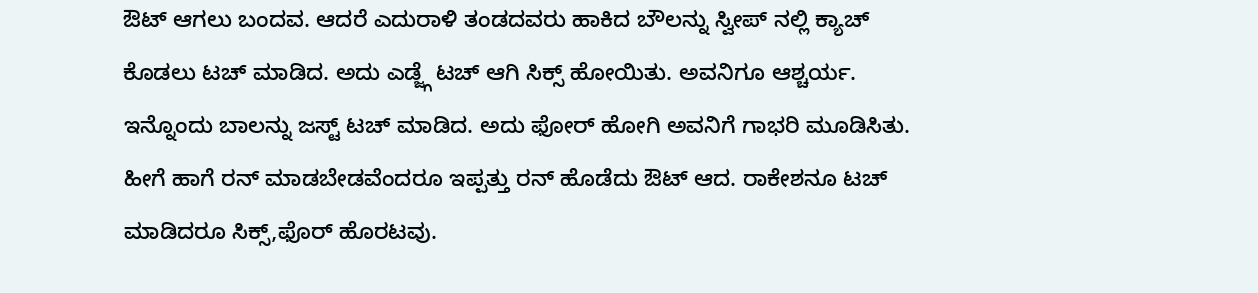ಔಟ್ ಆಗಲು ಬಂದವ. ಆದರೆ ಎದುರಾಳಿ ತಂಡದವರು ಹಾಕಿದ ಬೌಲನ್ನು ಸ್ವೀಪ್ ನಲ್ಲಿ ಕ್ಯಾಚ್ ಕೊಡಲು ಟಚ್ ಮಾಡಿದ. ಅದು ಎಡ್ಜ್ಗೆ ಟಚ್ ಆಗಿ ಸಿಕ್ಸ್ ಹೋಯಿತು. ಅವನಿಗೂ ಆಶ್ಚರ್ಯ. ಇನ್ನೊಂದು ಬಾಲನ್ನು ಜಸ್ಟ್ ಟಚ್ ಮಾಡಿದ. ಅದು ಫೋರ್ ಹೋಗಿ ಅವನಿಗೆ ಗಾಭರಿ ಮೂಡಿಸಿತು. ಹೀಗೆ ಹಾಗೆ ರನ್ ಮಾಡಬೇಡವೆಂದರೂ ಇಪ್ಪತ್ತು ರನ್ ಹೊಡೆದು ಔಟ್ ಆದ. ರಾಕೇಶನೂ ಟಚ್ ಮಾಡಿದರೂ ಸಿಕ್ಸ್,ಫೊರ್ ಹೊರಟವು.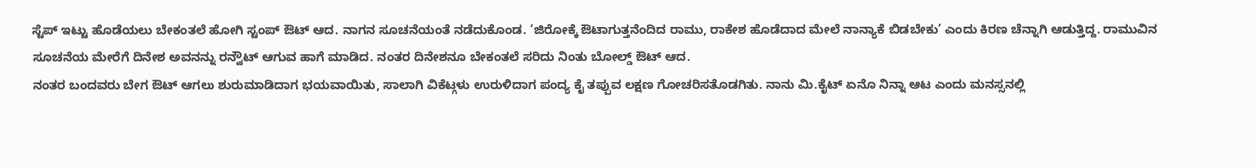ಸ್ಟೆಪ್ ಇಟ್ಟು ಹೊಡೆಯಲು ಬೇಕಂತಲೆ ಹೋಗಿ ಸ್ಟಂಪ್ ಔಟ್ ಆದ. ನಾಗನ ಸೂಚನೆಯಂತೆ ನಡೆದುಕೊಂಡ. ‘ಜಿರೋಕ್ಕೆ ಔಟಾಗುತ್ತನೆಂದಿದ ರಾಮು, ರಾಕೇಶ ಹೊಡೆದಾದ ಮೇಲೆ ನಾನ್ಯಾಕೆ ಬಿಡಬೇಕು’ ಎಂದು ಕಿರಣ ಚೆನ್ನಾಗಿ ಆಡುತ್ತಿದ್ದ. ರಾಮುವಿನ ಸೂಚನೆಯ ಮೇರೆಗೆ ದಿನೇಶ ಅವನನ್ನು ರನ್ವೌಟ್ ಆಗುವ ಹಾಗೆ ಮಾಡಿದ. ನಂತರ ದಿನೇಶನೂ ಬೇಕಂತಲೆ ಸರಿದು ನಿಂತು ಬೋಲ್ಡ್ ಔಟ್ ಆದ.
ನಂತರ ಬಂದವರು ಬೇಗ ಔಟ್ ಆಗಲು ಶುರುಮಾಡಿದಾಗ ಭಯವಾಯಿತು, ಸಾಲಾಗಿ ವಿಕೆಟ್ಗಳು ಉರುಳಿದಾಗ ಪಂದ್ಯ ಕೈ ತಪ್ಪುವ ಲಕ್ಷಣ ಗೋಚರಿಸತೊಡಗಿತು. ನಾನು ಮಿ.ಕೈಟ್ ಏನೊ ನಿನ್ನಾ ಆಟ ಎಂದು ಮನಸ್ಸನಲ್ಲಿ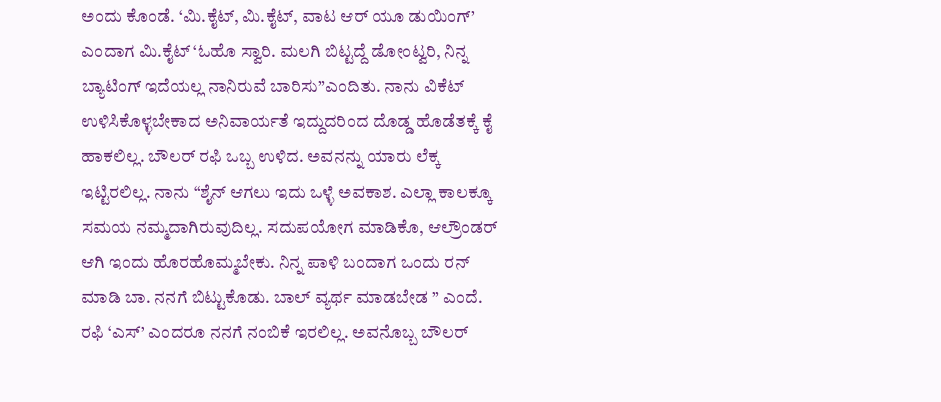ಅಂದು ಕೊಂಡೆ. ‘ಮಿ.ಕೈಟ್, ಮಿ.ಕೈಟ್, ವಾಟ ಆರ್ ಯೂ ಡುಯಿಂಗ್’ ಎಂದಾಗ ಮಿ.ಕೈಟ್ ‘ಓಹೊ ಸ್ವಾರಿ. ಮಲಗಿ ಬಿಟ್ಟದ್ದೆ ಡೋಂಟ್ವರಿ, ನಿನ್ನ ಬ್ಯಾಟಿಂಗ್ ಇದೆಯಲ್ಲ ನಾನಿರುವೆ ಬಾರಿಸು”ಎಂದಿತು. ನಾನು ವಿಕೆಟ್ ಉಳಿಸಿಕೊಳ್ಳಬೇಕಾದ ಅನಿವಾರ್ಯತೆ ಇದ್ದುದರಿಂದ ದೊಡ್ಡ ಹೊಡೆತಕ್ಕೆ ಕೈ ಹಾಕಲಿಲ್ಲ. ಬೌಲರ್ ರಫಿ ಒಬ್ಬ ಉಳಿದ. ಅವನನ್ನು ಯಾರು ಲೆಕ್ಕ ಇಟ್ಟಿರಲಿಲ್ಲ. ನಾನು “ಶೈನ್ ಆಗಲು ಇದು ಒಳ್ಳೆ ಅವಕಾಶ. ಎಲ್ಲಾ ಕಾಲಕ್ಕೂ ಸಮಯ ನಮ್ಮದಾಗಿರುವುದಿಲ್ಲ. ಸದುಪಯೋಗ ಮಾಡಿಕೊ, ಆಲ್ರೌಂಡರ್ ಆಗಿ ಇಂದು ಹೊರಹೊಮ್ಮಬೇಕು. ನಿನ್ನ ಪಾಳಿ ಬಂದಾಗ ಒಂದು ರನ್ ಮಾಡಿ ಬಾ. ನನಗೆ ಬಿಟ್ಟುಕೊಡು. ಬಾಲ್ ವ್ಯರ್ಥ ಮಾಡಬೇಡ ” ಎಂದೆ. ರಫಿ ‘ಎಸ್’ ಎಂದರೂ ನನಗೆ ನಂಬಿಕೆ ಇರಲಿಲ್ಲ. ಅವನೊಬ್ಬ ಬೌಲರ್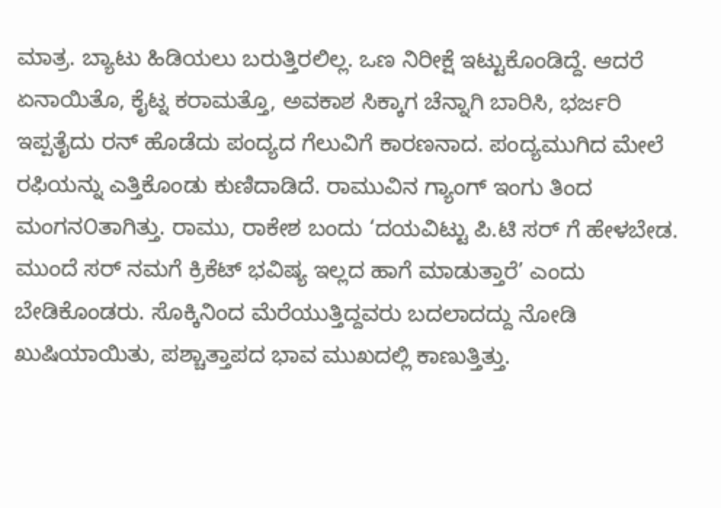ಮಾತ್ರ. ಬ್ಯಾಟು ಹಿಡಿಯಲು ಬರುತ್ತಿರಲಿಲ್ಲ. ಒಣ ನಿರೀಕ್ಷೆ ಇಟ್ಟುಕೊಂಡಿದ್ದೆ. ಆದರೆ ಏನಾಯಿತೊ, ಕೈಟ್ನ ಕರಾಮತ್ತೊ, ಅವಕಾಶ ಸಿಕ್ಕಾಗ ಚೆನ್ನಾಗಿ ಬಾರಿಸಿ, ಭರ್ಜರಿ ಇಪ್ಪತೈದು ರನ್ ಹೊಡೆದು ಪಂದ್ಯದ ಗೆಲುವಿಗೆ ಕಾರಣನಾದ. ಪಂದ್ಯಮುಗಿದ ಮೇಲೆ ರಫಿಯನ್ನು ಎತ್ತಿಕೊಂಡು ಕುಣಿದಾಡಿದೆ. ರಾಮುವಿನ ಗ್ಯಾಂಗ್ ಇಂಗು ತಿಂದ ಮಂಗನ೦ತಾಗಿತ್ತು. ರಾಮು, ರಾಕೇಶ ಬಂದು ‘ದಯವಿಟ್ಟು ಪಿ.ಟಿ ಸರ್ ಗೆ ಹೇಳಬೇಡ. ಮುಂದೆ ಸರ್ ನಮಗೆ ಕ್ರಿಕೆಟ್ ಭವಿಷ್ಯ ಇಲ್ಲದ ಹಾಗೆ ಮಾಡುತ್ತಾರೆ’ ಎಂದು ಬೇಡಿಕೊಂಡರು. ಸೊಕ್ಕಿನಿಂದ ಮೆರೆಯುತ್ತಿದ್ದವರು ಬದಲಾದದ್ದು ನೋಡಿ ಖುಷಿಯಾಯಿತು, ಪಶ್ಚಾತ್ತಾಪದ ಭಾವ ಮುಖದಲ್ಲಿ ಕಾಣುತ್ತಿತ್ತು.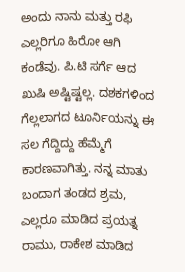ಅಂದು ನಾನು ಮತ್ತು ರಫಿ ಎಲ್ಲರಿಗೂ ಹಿರೋ ಆಗಿ ಕಂಡೆವು. ಪಿ.ಟಿ ಸರ್ಗೆ ಆದ ಖುಷಿ ಅಷ್ಟಿಷ್ಟಲ್ಲ. ದಶಕಗಳಿಂದ ಗೆಲ್ಲಲಾಗದ ಟೂರ್ನಿಯನ್ನು ಈ ಸಲ ಗೆದ್ದಿದ್ದು ಹೆಮ್ಮೆಗೆ ಕಾರಣವಾಗಿತ್ತು. ನನ್ನ ಮಾತು ಬಂದಾಗ ತಂಡದ ಶ್ರಮ, ಎಲ್ಲರೂ ಮಾಡಿದ ಪ್ರಯತ್ನ ರಾಮು, ರಾಕೇಶ ಮಾಡಿದ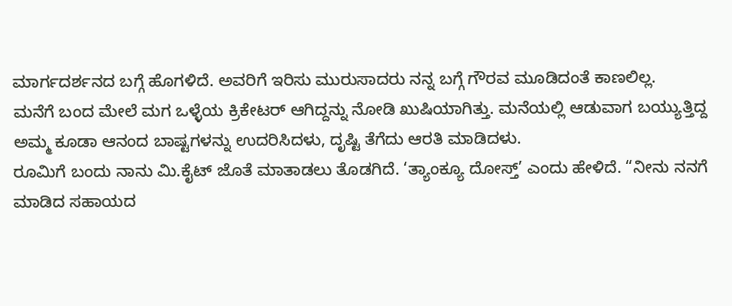ಮಾರ್ಗದರ್ಶನದ ಬಗ್ಗೆ ಹೊಗಳಿದೆ. ಅವರಿಗೆ ಇರಿಸು ಮುರುಸಾದರು ನನ್ನ ಬಗ್ಗೆ ಗೌರವ ಮೂಡಿದಂತೆ ಕಾಣಲಿಲ್ಲ.
ಮನೆಗೆ ಬಂದ ಮೇಲೆ ಮಗ ಒಳ್ಳೆಯ ಕ್ರಿಕೇಟರ್ ಆಗಿದ್ದನ್ನು ನೋಡಿ ಖುಷಿಯಾಗಿತ್ತು. ಮನೆಯಲ್ಲಿ ಆಡುವಾಗ ಬಯ್ಯುತ್ತಿದ್ದ ಅಮ್ಮ ಕೂಡಾ ಆನಂದ ಬಾಷ್ಟಗಳನ್ನು ಉದರಿಸಿದಳು, ದೃಷ್ಟಿ ತೆಗೆದು ಆರತಿ ಮಾಡಿದಳು.
ರೂಮಿಗೆ ಬಂದು ನಾನು ಮಿ.ಕೈಟ್ ಜೊತೆ ಮಾತಾಡಲು ತೊಡಗಿದೆ. ‘ತ್ಯಾಂಕ್ಯೂ ದೋಸ್ತ್’ ಎಂದು ಹೇಳಿದೆ. “ನೀನು ನನಗೆ ಮಾಡಿದ ಸಹಾಯದ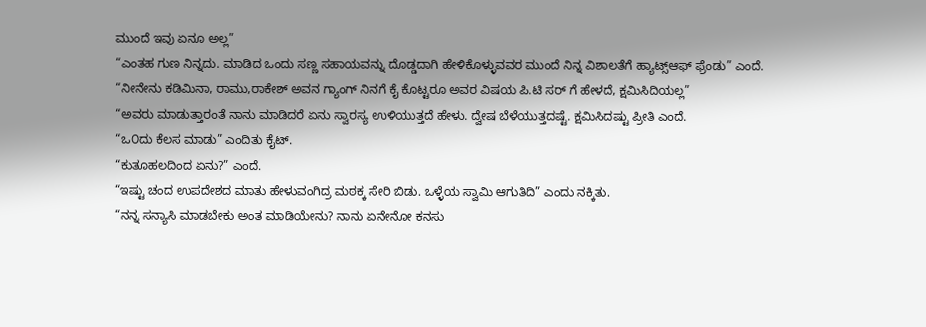ಮುಂದೆ ಇವು ಏನೂ ಅಲ್ಲ”
“ಎಂತಹ ಗುಣ ನಿನ್ನದು. ಮಾಡಿದ ಒಂದು ಸಣ್ಣ ಸಹಾಯವನ್ನು ದೊಡ್ಡದಾಗಿ ಹೇಳಿಕೊಳ್ಳುವವರ ಮುಂದೆ ನಿನ್ನ ವಿಶಾಲತೆಗೆ ಹ್ಯಾಟ್ಸ್ಆಫ್ ಫ್ರೆಂಡು” ಎಂದೆ.
“ನೀನೇನು ಕಡಿಮಿನಾ, ರಾಮು,ರಾಕೇಶ್ ಅವನ ಗ್ಯಾಂಗ್ ನಿನಗೆ ಕೈ ಕೊಟ್ಟರೂ ಅವರ ವಿಷಯ ಪಿ.ಟಿ ಸರ್ ಗೆ ಹೇಳದೆ, ಕ್ಷಮಿಸಿದಿಯಲ್ಲ”
“ಅವರು ಮಾಡುತ್ತಾರಂತೆ ನಾನು ಮಾಡಿದರೆ ಏನು ಸ್ವಾರಸ್ಯ ಉಳಿಯುತ್ತದೆ ಹೇಳು. ದ್ವೇಷ ಬೆಳೆಯುತ್ತದಷ್ಟೆ. ಕ್ಷಮಿಸಿದಷ್ಟು ಪ್ರೀತಿ ಎಂದೆ.
“ಒ೦ದು ಕೆಲಸ ಮಾಡು” ಎಂದಿತು ಕೈಟ್.
“ಕುತೂಹಲದಿಂದ ಏನು?” ಎಂದೆ.
“ಇಷ್ಟು ಚಂದ ಉಪದೇಶದ ಮಾತು ಹೇಳುವಂಗಿದ್ರ ಮಠಕ್ಕ ಸೇರಿ ಬಿಡು. ಒಳ್ಳೆಯ ಸ್ವಾಮಿ ಆಗುತಿದಿ” ಎಂದು ನಕ್ಕಿತು.
“ನನ್ನ ಸನ್ಯಾಸಿ ಮಾಡಬೇಕು ಅಂತ ಮಾಡಿಯೇನು? ನಾನು ಏನೇನೋ ಕನಸು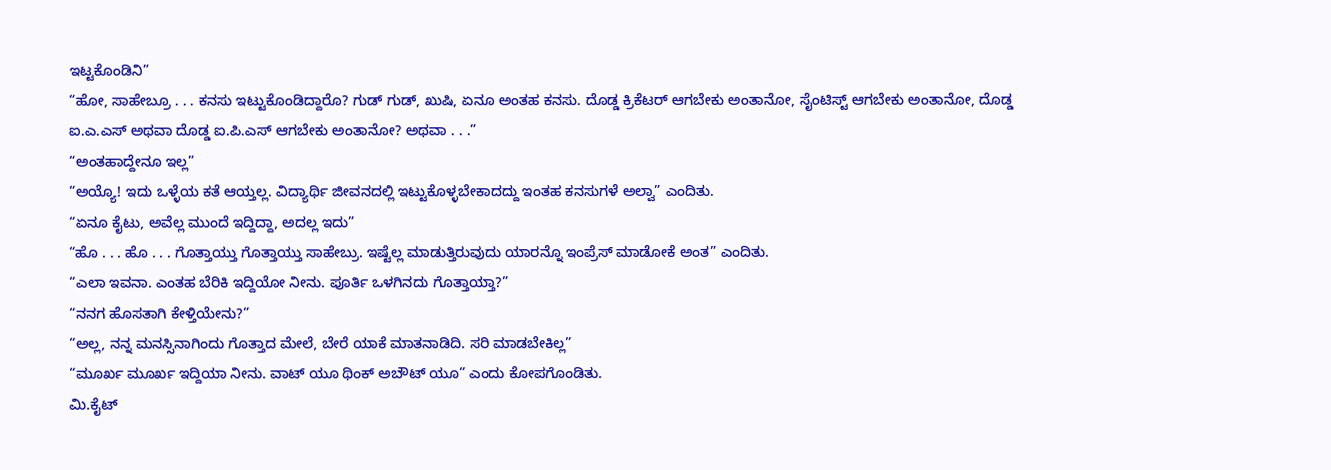ಇಟ್ಟಕೊಂಡಿನಿ”
“ಹೋ, ಸಾಹೇಬ್ರೂ . . . ಕನಸು ಇಟ್ಟುಕೊಂಡಿದ್ದಾರೊ? ಗುಡ್ ಗುಡ್, ಖುಷಿ, ಏನೂ ಅಂತಹ ಕನಸು. ದೊಡ್ಡ ಕ್ರಿಕೆಟರ್ ಆಗಬೇಕು ಅಂತಾನೋ, ಸೈಂಟಿಸ್ಟ್ ಆಗಬೇಕು ಅಂತಾನೋ, ದೊಡ್ಡ ಐ.ಎ.ಎಸ್ ಅಥವಾ ದೊಡ್ಡ ಐ.ಪಿ.ಎಸ್ ಆಗಬೇಕು ಅಂತಾನೋ? ಅಥವಾ . . .”
“ಅಂತಹಾದ್ದೇನೂ ಇಲ್ಲ”
“ಅಯ್ಯೊ! ಇದು ಒಳ್ಳೆಯ ಕತೆ ಆಯ್ತಲ್ಲ. ವಿದ್ಯಾರ್ಥಿ ಜೀವನದಲ್ಲಿ ಇಟ್ಟುಕೊಳ್ಳಬೇಕಾದದ್ದು ಇಂತಹ ಕನಸುಗಳೆ ಅಲ್ವಾ” ಎಂದಿತು.
“ಏನೂ ಕೈಟು, ಅವೆಲ್ಲ ಮುಂದೆ ಇದ್ದಿದ್ದಾ, ಅದಲ್ಲ ಇದು”
“ಹೊ . . . ಹೊ . . . ಗೊತ್ತಾಯ್ತು ಗೊತ್ತಾಯ್ತು ಸಾಹೇಬ್ರು. ಇಷ್ಟೆಲ್ಲ ಮಾಡುತ್ತಿರುವುದು ಯಾರನ್ನೊ ಇಂಪ್ರೆಸ್ ಮಾಡೋಕೆ ಅಂತ” ಎಂದಿತು.
“ಎಲಾ ಇವನಾ. ಎಂತಹ ಬೆರಿಕಿ ಇದ್ದಿಯೋ ನೀನು. ಪೂರ್ತಿ ಒಳಗಿನದು ಗೊತ್ತಾಯ್ತಾ?”
“ನನಗ ಹೊಸತಾಗಿ ಕೇಳ್ತಿಯೇನು?”
“ಅಲ್ಲ, ನನ್ನ ಮನಸ್ಸಿನಾಗಿಂದು ಗೊತ್ತಾದ ಮೇಲೆ, ಬೇರೆ ಯಾಕೆ ಮಾತನಾಡಿದಿ. ಸರಿ ಮಾಡಬೇಕಿಲ್ಲ”
“ಮೂರ್ಖ ಮೂರ್ಖ ಇದ್ದಿಯಾ ನೀನು. ವಾಟ್ ಯೂ ಥಿಂಕ್ ಅಬೌಟ್ ಯೂ” ಎಂದು ಕೋಪಗೊಂಡಿತು.
ಮಿ.ಕೈಟ್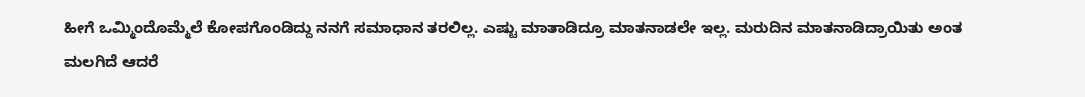ಹೀಗೆ ಒಮ್ಮಿಂದೊಮ್ಮೆಲೆ ಕೋಪಗೊಂಡಿದ್ದು ನನಗೆ ಸಮಾಧಾನ ತರಲಿಲ್ಲ. ಎಷ್ಟು ಮಾತಾಡಿದ್ರೂ ಮಾತನಾಡಲೇ ಇಲ್ಲ. ಮರುದಿನ ಮಾತನಾಡಿದ್ರಾಯಿತು ಅಂತ ಮಲಗಿದೆ ಆದರೆ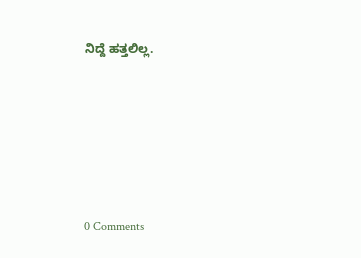ನಿದ್ದೆ ಹತ್ತಲಿಲ್ಲ.






0 Comments